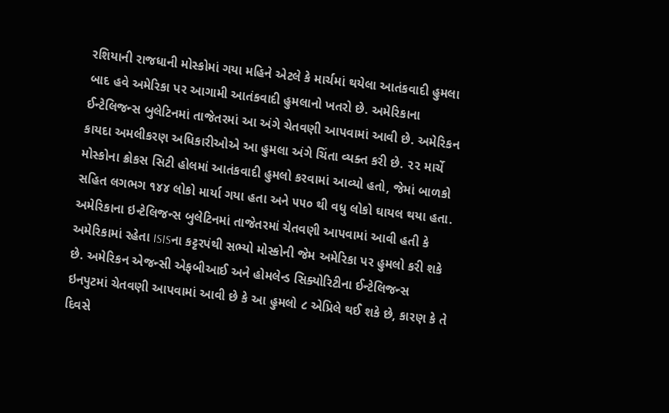રશિયાની રાજધાની મોસ્કોમાં ગયા મહિને એટલે કે માર્ચમાં થયેલા આતંકવાદી હુમલા બાદ હવે અમેરિકા પર આગામી આતંકવાદી હુમલાનો ખતરો છે. અમેરિકાના ઈન્ટેલિજન્સ બુલેટિનમાં તાજેતરમાં આ અંગે ચેતવણી આપવામાં આવી છે. અમેરિકન કાયદા અમલીકરણ અધિકારીઓએ આ હુમલા અંગે ચિંતા વ્યક્ત કરી છે. ૨૨ માર્ચે મોસ્કોના ક્રોકસ સિટી હોલમાં આતંકવાદી હુમલો કરવામાં આવ્યો હતો, જેમાં બાળકો સહિત લગભગ ૧૪૪ લોકો માર્યા ગયા હતા અને ૫૫૦ થી વધુ લોકો ઘાયલ થયા હતા.
અમેરિકાના ઇન્ટેલિજન્સ બુલેટિનમાં તાજેતરમાં ચેતવણી આપવામાં આવી હતી કે અમેરિકામાં રહેતા ISISના કટ્ટરપંથી સભ્યો મોસ્કોની જેમ અમેરિકા પર હુમલો કરી શકે છે. અમેરિકન એજન્સી એફબીઆઈ અને હોમલેન્ડ સિક્યોરિટીના ઈન્ટેલિજન્સ ઇનપુટમાં ચેતવણી આપવામાં આવી છે કે આ હુમલો ૮ એપ્રિલે થઈ શકે છે, કારણ કે તે દિવસે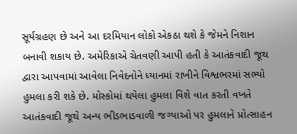સૂર્યગ્રહણ છે અને આ દરમિયાન લોકો એકઠા થશે કે જેમને નિશાન બનાવી શકાય છે. અમેરિકાએ ચેતવણી આપી હતી કે આતંકવાદી જૂથ દ્વારા આપવામાં આવેલા નિવેદનોને ધ્યાનમાં રાખીને વિશ્વભરમાં સભ્યો હુમલા કરી શકે છે. મોસ્કોમાં થયેલા હુમલા વિશે વાત કરતી વખતે આતંકવાદી જૂથે અન્ય ભીડભાડવાળી જગ્યાઓ પર હુમલાને પ્રોત્સાહન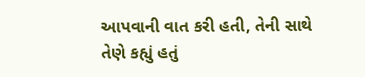આપવાની વાત કરી હતી, તેની સાથે તેણે કહ્યું હતું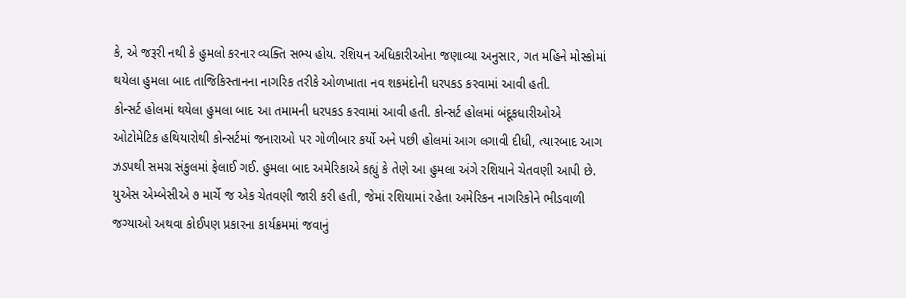કે, એ જરૂરી નથી કે હુમલો કરનાર વ્યક્તિ સભ્ય હોય. રશિયન અધિકારીઓના જણાવ્યા અનુસાર, ગત મહિને મોસ્કોમાં થયેલા હુમલા બાદ તાજિકિસ્તાનના નાગરિક તરીકે ઓળખાતા નવ શકમંદોની ધરપકડ કરવામાં આવી હતી.
કોન્સર્ટ હોલમાં થયેલા હુમલા બાદ આ તમામની ધરપકડ કરવામાં આવી હતી. કોન્સર્ટ હોલમાં બંદૂકધારીઓએ ઓટોમેટિક હથિયારોથી કોન્સર્ટમાં જનારાઓ પર ગોળીબાર કર્યો અને પછી હોલમાં આગ લગાવી દીધી, ત્યારબાદ આગ ઝડપથી સમગ્ર સંકુલમાં ફેલાઈ ગઈ. હુમલા બાદ અમેરિકાએ કહ્યું કે તેણે આ હુમલા અંગે રશિયાને ચેતવણી આપી છે. યુએસ એમ્બેસીએ ૭ માર્ચે જ એક ચેતવણી જારી કરી હતી, જેમાં રશિયામાં રહેતા અમેરિકન નાગરિકોને ભીડવાળી જગ્યાઓ અથવા કોઈપણ પ્રકારના કાર્યક્રમમાં જવાનું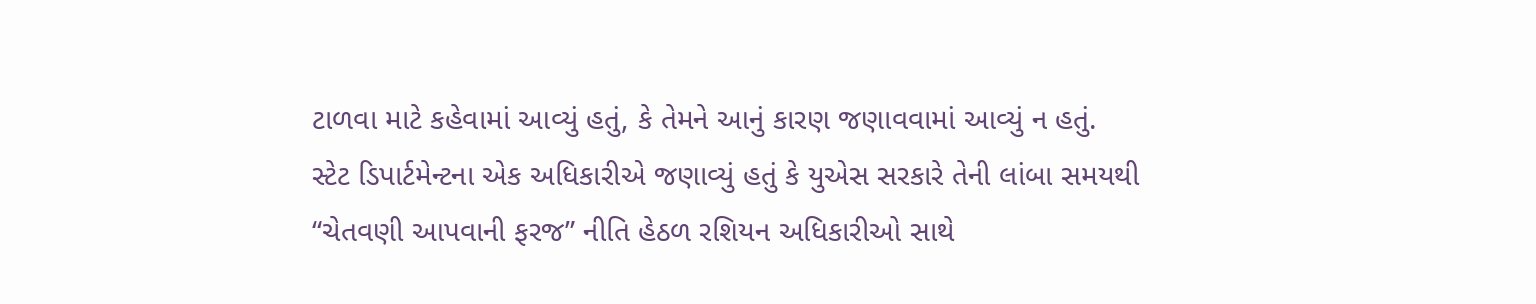ટાળવા માટે કહેવામાં આવ્યું હતું, કે તેમને આનું કારણ જણાવવામાં આવ્યું ન હતું.
સ્ટેટ ડિપાર્ટમેન્ટના એક અધિકારીએ જણાવ્યું હતું કે યુએસ સરકારે તેની લાંબા સમયથી “ચેતવણી આપવાની ફરજ” નીતિ હેઠળ રશિયન અધિકારીઓ સાથે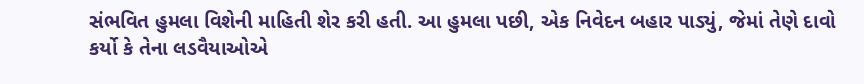સંભવિત હુમલા વિશેની માહિતી શેર કરી હતી. આ હુમલા પછી, એક નિવેદન બહાર પાડ્યું, જેમાં તેણે દાવો કર્યો કે તેના લડવૈયાઓએ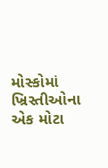મોસ્કોમાં ખ્રિસ્તીઓના એક મોટા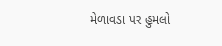મેળાવડા પર હુમલો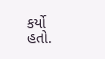કર્યો હતો.